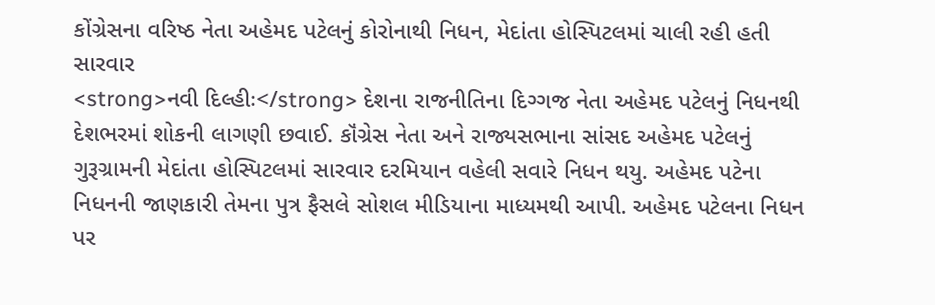કોંગ્રેસના વરિષ્ઠ નેતા અહેમદ પટેલનું કોરોનાથી નિધન, મેદાંતા હોસ્પિટલમાં ચાલી રહી હતી સારવાર
<strong>નવી દિલ્હીઃ</strong> દેશના રાજનીતિના દિગ્ગજ નેતા અહેમદ પટેલનું નિધનથી દેશભરમાં શોકની લાગણી છવાઈ. કૉંગ્રેસ નેતા અને રાજ્યસભાના સાંસદ અહેમદ પટેલનું ગુરૂગ્રામની મેદાંતા હોસ્પિટલમાં સારવાર દરમિયાન વહેલી સવારે નિધન થયુ. અહેમદ પટેના નિધનની જાણકારી તેમના પુત્ર ફૈસલે સોશલ મીડિયાના માધ્યમથી આપી. અહેમદ પટેલના નિધન પર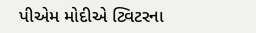પીએમ મોદીએ ટ્વિટરના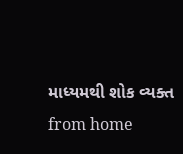માધ્યમથી શોક વ્યક્ત
from home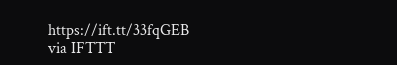https://ift.tt/33fqGEB
via IFTTT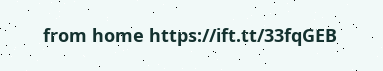from home https://ift.tt/33fqGEB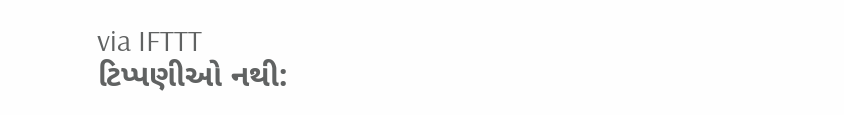via IFTTT
ટિપ્પણીઓ નથી: